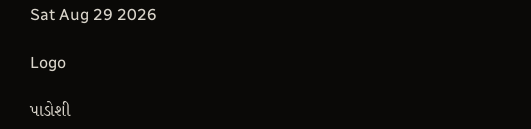Sat Aug 29 2026

Logo

પાડોશી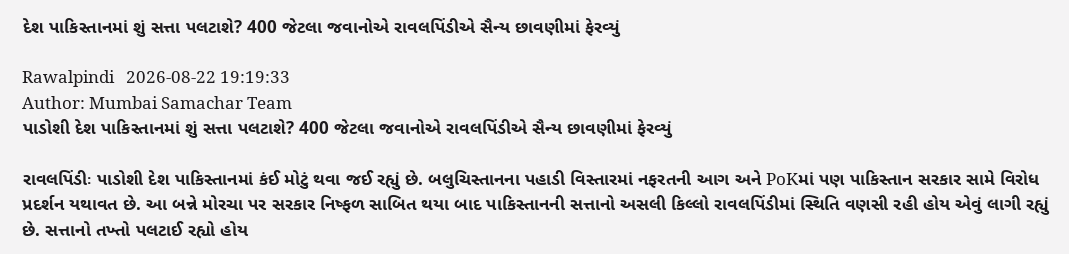દેશ પાકિસ્તાનમાં શું સત્તા પલટાશે? 400 જેટલા જવાનોએ રાવલપિંડીએ સૈન્ય છાવણીમાં ફેરવ્યું

Rawalpindi   2026-08-22 19:19:33
Author: Mumbai Samachar Team
પાડોશી દેશ પાકિસ્તાનમાં શું સત્તા પલટાશે? 400 જેટલા જવાનોએ રાવલપિંડીએ સૈન્ય છાવણીમાં ફેરવ્યું

રાવલપિંડીઃ પાડોશી દેશ પાકિસ્તાનમાં કંઈ મોટું થવા જઈ રહ્યું છે. બલુચિસ્તાનના પહાડી વિસ્તારમાં નફરતની આગ અને PoKમાં પણ પાકિસ્તાન સરકાર સામે વિરોધ પ્રદર્શન યથાવત છે. આ બન્ને મોરચા પર સરકાર નિષ્ફળ સાબિત થયા બાદ પાકિસ્તાનની સત્તાનો અસલી કિલ્લો રાવલપિંડીમાં સ્થિતિ વણસી રહી હોય એવું લાગી રહ્યું છે. સત્તાનો તખ્તો પલટાઈ રહ્યો હોય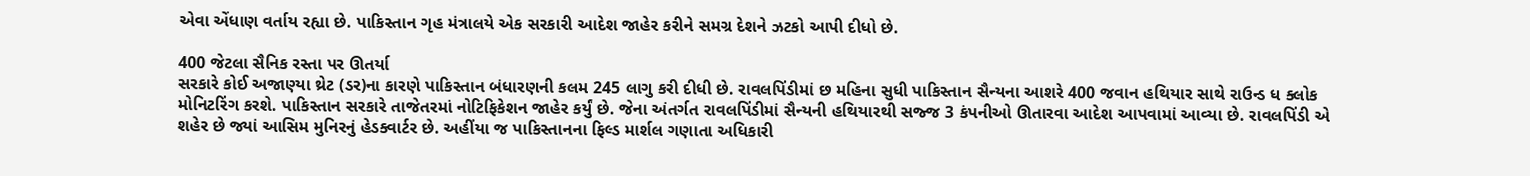એવા એંધાણ વર્તાય રહ્યા છે. પાકિસ્તાન ગૃહ મંત્રાલયે એક સરકારી આદેશ જાહેર કરીને સમગ્ર દેશને ઝટકો આપી દીધો છે.

400 જેટલા સૈનિક રસ્તા પર ઊતર્યા
સરકારે કોઈ અજાણ્યા થ્રેટ (ડર)ના કારણે પાકિસ્તાન બંધારણની કલમ 245 લાગુ કરી દીધી છે. રાવલપિંડીમાં છ મહિના સુધી પાકિસ્તાન સૈન્યના આશરે 400 જવાન હથિયાર સાથે રાઉન્ડ ધ ક્લોક મોનિટરિંગ કરશે. પાકિસ્તાન સરકારે તાજેતરમાં નોટિફિકેશન જાહેર કર્યું છે. જેના અંતર્ગત રાવલપિંડીમાં સૈન્યની હથિયારથી સજ્જ 3 કંપનીઓ ઊતારવા આદેશ આપવામાં આવ્યા છે. રાવલપિંડી એ શહેર છે જ્યાં આસિમ મુનિરનું હેડક્વાર્ટર છે. અહીંયા જ પાકિસ્તાનના ફિલ્ડ માર્શલ ગણાતા અધિકારી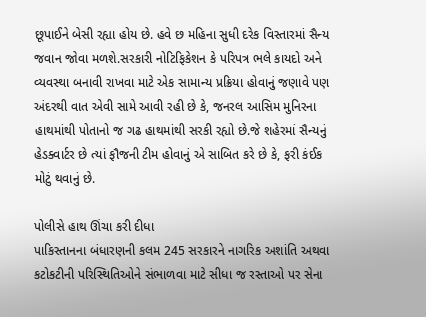છૂપાઈને બેસી રહ્યા હોય છે. હવે છ મહિના સુધી દરેક વિસ્તારમાં સૈન્ય જવાન જોવા મળશે.સરકારી નોટિફિકેશન કે પરિપત્ર ભલે કાયદો અને વ્યવસ્થા બનાવી રાખવા માટે એક સામાન્ય પ્રક્રિયા હોવાનું જણાવે પણ અંદરથી વાત એવી સામે આવી રહી છે કે, જનરલ આસિમ મુનિરના હાથમાંથી પોતાનો જ ગઢ હાથમાંથી સરકી રહ્યો છે.જે શહેરમાં સૈન્યનું હેડક્વાર્ટર છે ત્યાં ફૌજની ટીમ હોવાનું એ સાબિત કરે છે કે, ફરી કંઈક મોટું થવાનું છે.

પોલીસે હાથ ઊંચા કરી દીધા
પાકિસ્તાનના બંધારણની કલમ 245 સરકારને નાગરિક અશાંતિ અથવા કટોકટીની પરિસ્થિતિઓને સંભાળવા માટે સીધા જ રસ્તાઓ પર સેના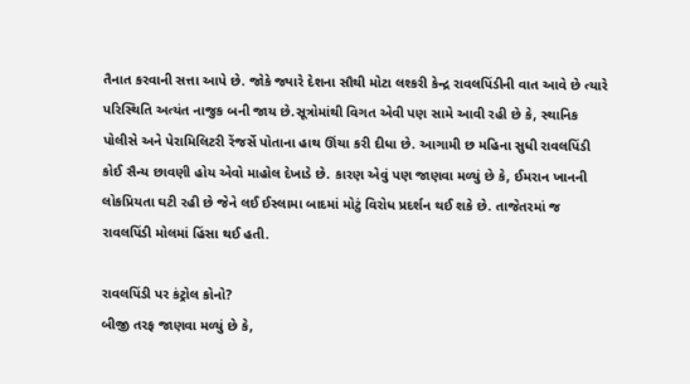તૈનાત કરવાની સત્તા આપે છે. જોકે જ્યારે દેશના સૌથી મોટા લશ્કરી કેન્દ્ર રાવલપિંડીની વાત આવે છે ત્યારે પરિસ્થિતિ અત્યંત નાજુક બની જાય છે.સૂત્રોમાંથી વિગત એવી પણ સામે આવી રહી છે કે, સ્થાનિક પોલીસે અને પેરામિલિટરી રેંજર્સે પોતાના હાથ ઊંચા કરી દીધા છે. આગામી છ મહિના સુધી રાવલપિંડી કોઈ સૈન્ય છાવણી હોય એવો માહોલ દેખાડે છે. કારણ એવું પણ જાણવા મળ્યું છે કે, ઈમરાન ખાનની લોકપ્રિયતા ઘટી રહી છે જેને લઈ ઈસ્લામા બાદમાં મોટું વિરોધ પ્રદર્શન થઈ શકે છે. તાજેતરમાં જ રાવલપિંડી મોલમાં હિંસા થઈ હતી.

રાવલપિંડી પર કંટ્રોલ કોનો?
બીજી તરફ જાણવા મળ્યું છે કે,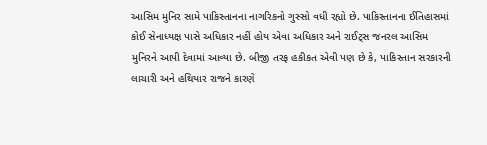આસિમ મુનિર સામે પાકિસ્તાનના નાગરિકનો ગુસ્સો વધી રહ્યો છે. પાકિસ્તાનના ઈતિહાસમાં કોઈ સેનાધ્યક્ષ પાસે અધિકાર નહીં હોય એવા અધિકાર અને રાઈટ્સ જનરલ આસિમ મુનિરને આપી દેવામાં આવ્યા છે. બીજી તરફ હકીકત એવી પણ છે કે, પાકિસ્તાન સરકારની લાચારી અને હથિયાર રાજને કારણે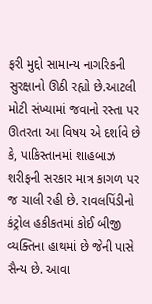ફરી મુદ્દો સામાન્ય નાગરિકની સુરક્ષાનો ઊઠી રહ્યો છે.આટલી મોટી સંખ્યામાં જવાનો રસ્તા પર ઊતરતા આ વિષય એ દર્શાવે છે કે, પાકિસ્તાનમાં શાહબાઝ શરીફની સરકાર માત્ર કાગળ પર જ ચાલી રહી છે. રાવલપિંડીનો કંટ્રોલ હકીકતમાં કોઈ બીજી વ્યક્તિના હાથમાં છે જેની પાસે સૈન્ય છે. આવા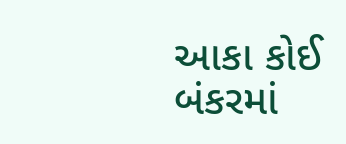આકા કોઈ બંકરમાં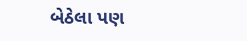બેઠેલા પણ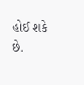હોઈ શકે છે.